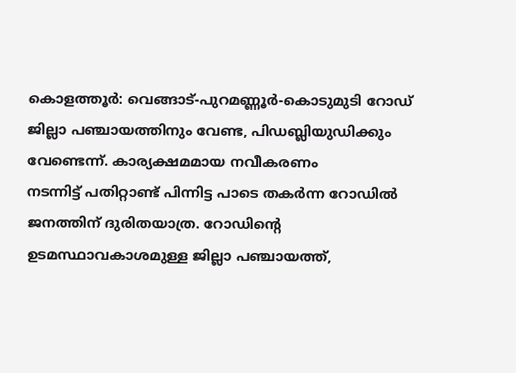കൊളത്തൂർ: വെങ്ങാട്-പുറമണ്ണൂർ-കൊടുമുടി റോഡ് ജില്ലാ പഞ്ചായത്തിനും വേണ്ട, പിഡബ്ലിയുഡിക്കും വേണ്ടെന്ന്. കാര്യക്ഷമമായ നവീകരണം
നടന്നിട്ട് പതിറ്റാണ്ട് പിന്നിട്ട പാടെ തകർന്ന റോഡിൽ ജനത്തിന് ദുരിതയാത്ര. റോഡിന്റെ ഉടമസ്ഥാവകാശമുള്ള ജില്ലാ പഞ്ചായത്ത്,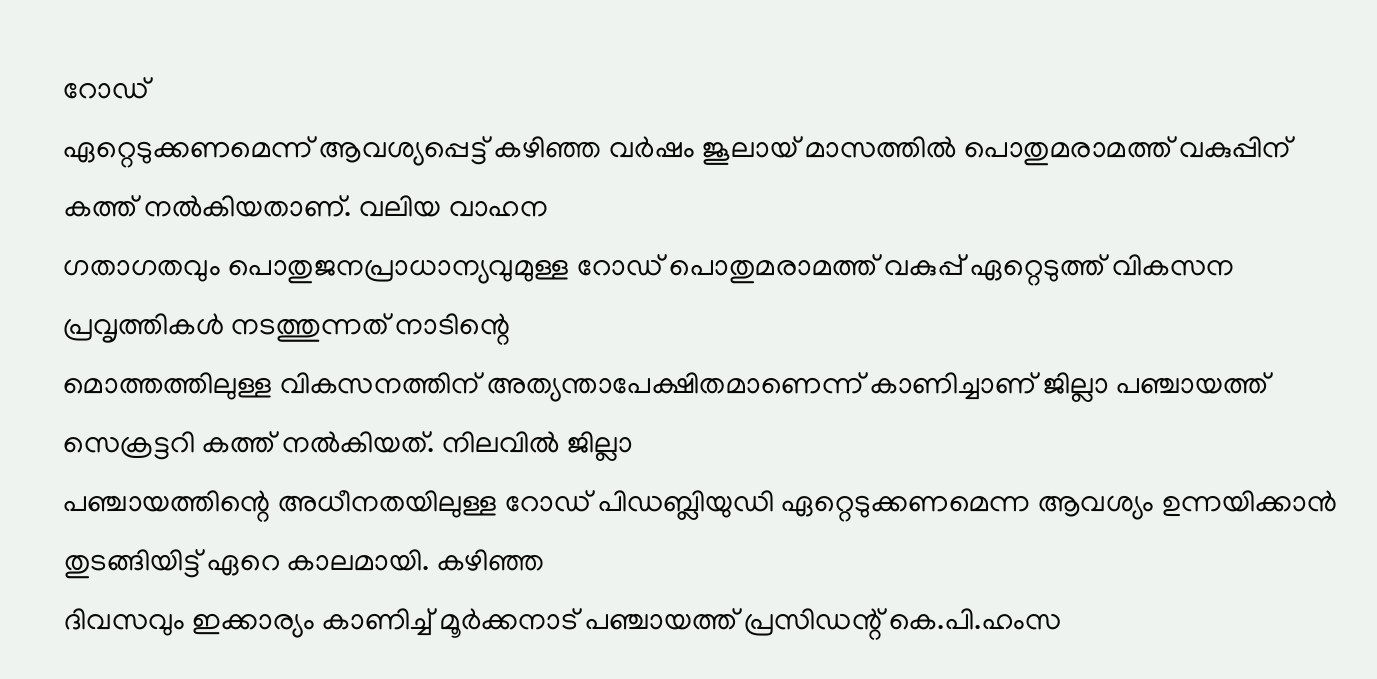റോഡ്
ഏറ്റെടുക്കണമെന്ന് ആവശ്യപ്പെട്ട് കഴിഞ്ഞ വർഷം ജൂലായ് മാസത്തിൽ പൊതുമരാമത്ത് വകുപ്പിന് കത്ത് നൽകിയതാണ്. വലിയ വാഹന
ഗതാഗതവും പൊതുജനപ്രാധാന്യവുമുള്ള റോഡ് പൊതുമരാമത്ത് വകുപ്പ് ഏറ്റെടുത്ത് വികസന പ്രവൃത്തികൾ നടത്തുന്നത് നാടിന്റെ
മൊത്തത്തിലുള്ള വികസനത്തിന് അത്യന്താപേക്ഷിതമാണെന്ന് കാണിച്ചാണ് ജില്ലാ പഞ്ചായത്ത് സെക്രട്ടറി കത്ത് നൽകിയത്. നിലവിൽ ജില്ലാ
പഞ്ചായത്തിന്റെ അധീനതയിലുള്ള റോഡ് പിഡബ്ലിയുഡി ഏറ്റെടുക്കണമെന്ന ആവശ്യം ഉന്നയിക്കാൻ തുടങ്ങിയിട്ട് ഏറെ കാലമായി. കഴിഞ്ഞ
ദിവസവും ഇക്കാര്യം കാണിച്ച് മൂർക്കനാട് പഞ്ചായത്ത് പ്രസിഡന്റ് കെ.പി.ഹംസ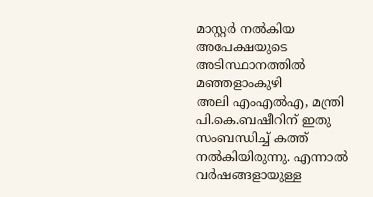മാസ്റ്റർ നൽകിയ അപേക്ഷയുടെ അടിസ്ഥാനത്തിൽ മഞ്ഞളാംകുഴി
അലി എംഎൽഎ, മന്ത്രി പി.കെ.ബഷീറിന് ഇതു സംബന്ധിച്ച് കത്ത് നൽകിയിരുന്നു. എന്നാൽ വർഷങ്ങളായുള്ള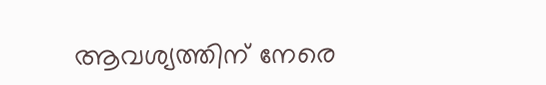ആവശ്യത്തിന് നേരെ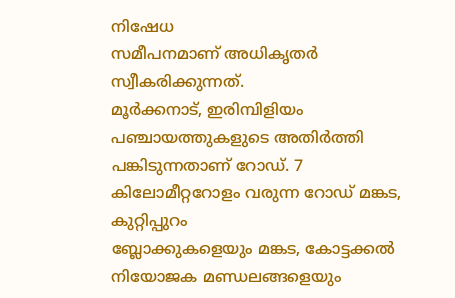നിഷേധ
സമീപനമാണ് അധികൃതർ സ്വീകരിക്കുന്നത്.
മൂർക്കനാട്, ഇരിമ്പിളിയം പഞ്ചായത്തുകളുടെ അതിർത്തി പങ്കിടുന്നതാണ് റോഡ്. 7 കിലോമീറ്ററോളം വരുന്ന റോഡ് മങ്കട, കുറ്റിപ്പുറം
ബ്ലോക്കുകളെയും മങ്കട, കോട്ടക്കൽ നിയോജക മണ്ഡലങ്ങളെയും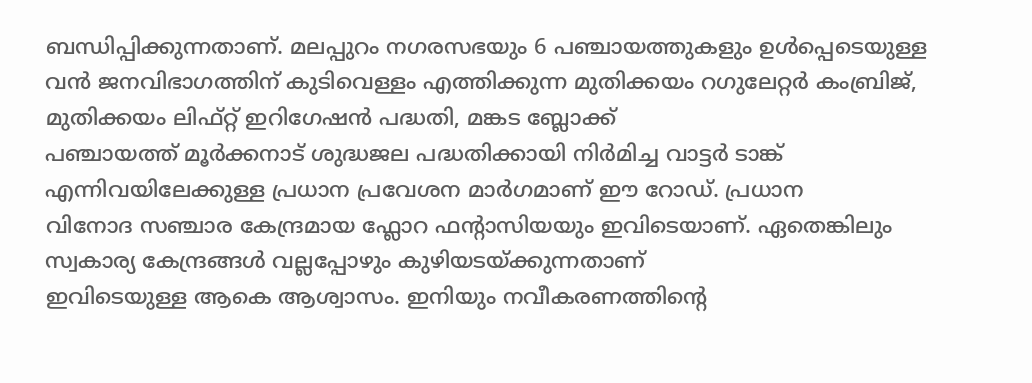ബന്ധിപ്പിക്കുന്നതാണ്. മലപ്പുറം നഗരസഭയും 6 പഞ്ചായത്തുകളും ഉൾപ്പെടെയുള്ള
വൻ ജനവിഭാഗത്തിന് കുടിവെള്ളം എത്തിക്കുന്ന മുതിക്കയം റഗുലേറ്റർ കംബ്രിജ്, മുതിക്കയം ലിഫ്റ്റ് ഇറിഗേഷൻ പദ്ധതി, മങ്കട ബ്ലോക്ക്
പഞ്ചായത്ത് മൂർക്കനാട് ശുദ്ധജല പദ്ധതിക്കായി നിർമിച്ച വാട്ടർ ടാങ്ക് എന്നിവയിലേക്കുള്ള പ്രധാന പ്രവേശന മാർഗമാണ് ഈ റോഡ്. പ്രധാന
വിനോദ സഞ്ചാര കേന്ദ്രമായ ഫ്ലോറ ഫന്റാസിയയും ഇവിടെയാണ്. ഏതെങ്കിലും സ്വകാര്യ കേന്ദ്രങ്ങൾ വല്ലപ്പോഴും കുഴിയടയ്ക്കുന്നതാണ്
ഇവിടെയുള്ള ആകെ ആശ്വാസം. ഇനിയും നവീകരണത്തിന്റെ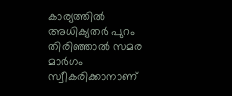കാര്യത്തിൽ അധിക്യതർ പുറം തിരിഞ്ഞാൽ സമര മാർഗം സ്വീകരിക്കാനാണ്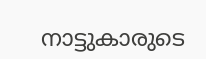നാട്ടുകാരുടെ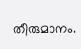തീരുമാനം.